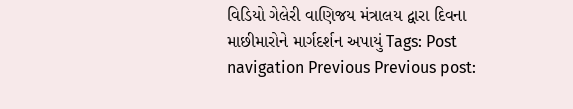વિડિયો ગેલેરી વાણિજય મંત્રાલય દ્વારા દિવના માછીમારોને માર્ગદર્શન અપાયું Tags: Post navigation Previous Previous post: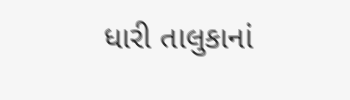ધારી તાલુકાનાં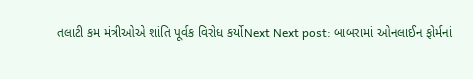તલાટી કમ મંત્રીઓએ શાંતિ પૂર્વક વિરોધ કર્યોNext Next post: બાબરામાં ઓનલાઈન ફોર્મનાં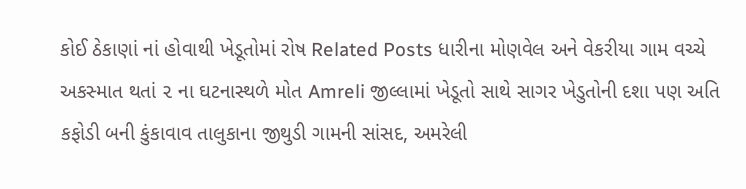કોઈ ઠેકાણાં નાં હોવાથી ખેડૂતોમાં રોષ Related Posts ધારીના મોણવેલ અને વેકરીયા ગામ વચ્ચે અકસ્માત થતાં ૨ ના ઘટનાસ્થળે મોત Amreli જીલ્લામાં ખેડૂતો સાથે સાગર ખેડુતોની દશા પણ અતિ કફોડી બની કુંકાવાવ તાલુકાના જીથુડી ગામની સાંસદ, અમરેલી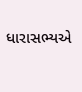ધારાસભ્યએ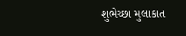શુભેચ્છા મુલાકાત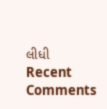લીધી
Recent Comments